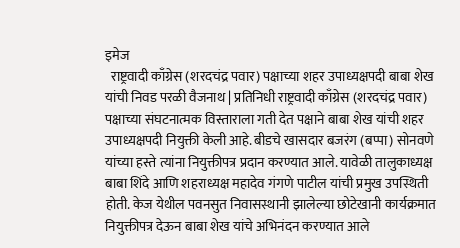इमेज
  राष्ट्रवादी काँग्रेस (शरदचंद्र पवार) पक्षाच्या शहर उपाध्यक्षपदी बाबा शेख यांची निवड परळी वैजनाथ | प्रतिनिधी राष्ट्रवादी काँग्रेस (शरदचंद्र पवार) पक्षाच्या संघटनात्मक विस्ताराला गती देत पक्षाने बाबा शेख यांची शहर उपाध्यक्षपदी नियुक्ती केली आहे. बीडचे खासदार बजरंग (बप्पा) सोनवणे यांच्या हस्ते त्यांना नियुक्तीपत्र प्रदान करण्यात आले. यावेळी तालुकाध्यक्ष बाबा शिंदे आणि शहराध्यक्ष महादेव गंगणे पाटील यांची प्रमुख उपस्थिती होती. केज येथील पवनसुत निवासस्थानी झालेल्या छोटेखानी कार्यक्रमात नियुक्तीपत्र देऊन बाबा शेख यांचे अभिनंदन करण्यात आले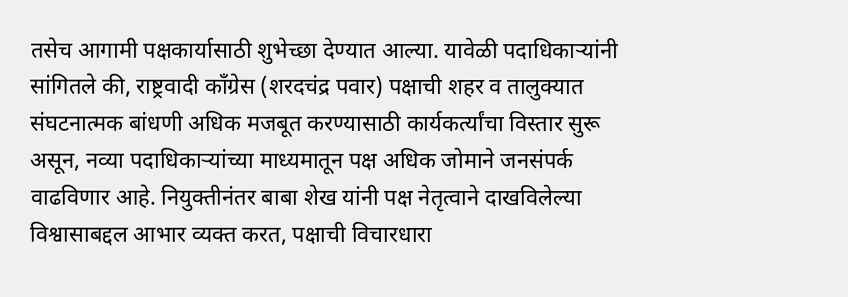तसेच आगामी पक्षकार्यासाठी शुभेच्छा देण्यात आल्या. यावेळी पदाधिकाऱ्यांनी सांगितले की, राष्ट्रवादी काँग्रेस (शरदचंद्र पवार) पक्षाची शहर व तालुक्यात संघटनात्मक बांधणी अधिक मजबूत करण्यासाठी कार्यकर्त्यांचा विस्तार सुरू असून, नव्या पदाधिकाऱ्यांच्या माध्यमातून पक्ष अधिक जोमाने जनसंपर्क वाढविणार आहे. नियुक्तीनंतर बाबा शेख यांनी पक्ष नेतृत्वाने दाखविलेल्या विश्वासाबद्दल आभार व्यक्त करत, पक्षाची विचारधारा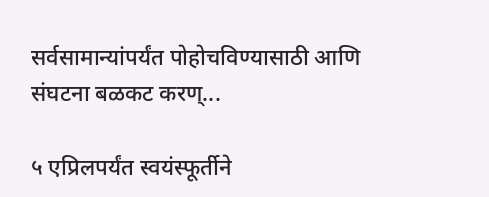सर्वसामान्यांपर्यंत पोहोचविण्यासाठी आणि संघटना बळकट करण्...

५ एप्रिलपर्यंत स्वयंस्फूर्तीने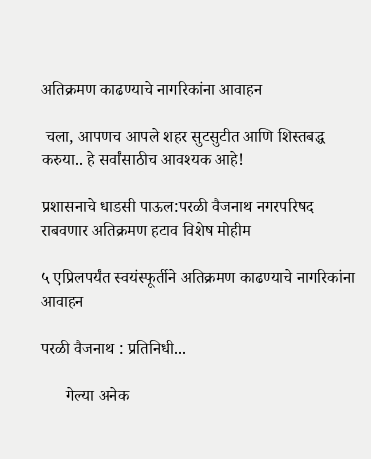अतिक्रमण काढण्याचे नागरिकांना आवाहन

 चला, आपणच आपले शहर सुटसुटीत आणि शिस्तबद्ध  करुया.. हे सर्वांसाठीच आवश्यक आहे!

प्रशासनाचे धाडसी पाऊल:परळी वैजनाथ नगरपरिषद राबवणार अतिक्रमण हटाव विशेष मोहीम

५ एप्रिलपर्यंत स्वयंस्फूर्तीने अतिक्रमण काढण्याचे नागरिकांना आवाहन

परळी वैजनाथ : प्रतिनिधी...

      गेल्या अनेक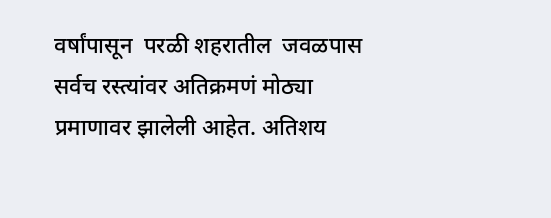वर्षांपासून  परळी शहरातील  जवळपास सर्वच रस्त्यांवर अतिक्रमणं मोठ्या प्रमाणावर झालेली आहेत. अतिशय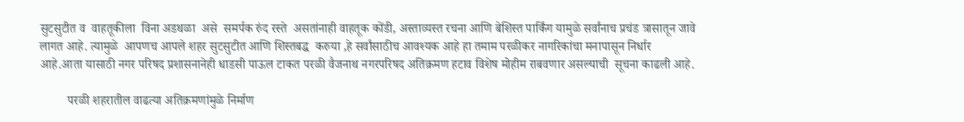सुटसुटीत व  वाहतूकीला  विना अडथळा  असे  समर्पक रुंद रस्ते  असतांनाही वाहतूक कोंडी, अस्ताव्यस्त रचना आणि बेशिस्त पार्किंग यामुळे सर्वांनाच प्रचंड त्रासातून जावे लागत आहे. त्यामुळे  आपणच आपले शहर सुटसुटीत आणि शिस्तबद्ध  करुया ,हे सर्वांसाठीच आवश्यक आहे हा तमाम परळीकर नागरिकांचा मनापासून निर्धार आहे.आता यासाठी नगर परिषद प्रशासनानेही धाडसी पाऊल टाकत परळी वैजनाथ नगरपरिषद अतिक्रमण हटाव विशेष मोहीम राबवणार असल्याची  सूचना काढली आहे.

         परळी शहरातील वाढत्या अतिक्रमणांमुळे निर्माण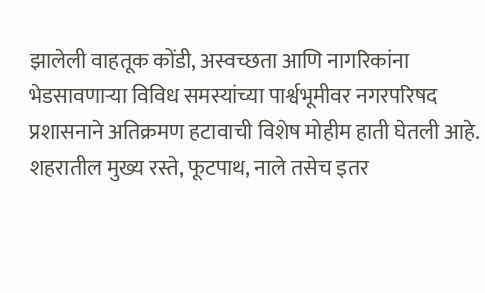झालेली वाहतूक कोंडी, अस्वच्छता आणि नागरिकांना भेडसावणाऱ्या विविध समस्यांच्या पार्श्वभूमीवर नगरपरिषद प्रशासनाने अतिक्रमण हटावाची विशेष मोहीम हाती घेतली आहे. शहरातील मुख्य रस्ते, फूटपाथ, नाले तसेच इतर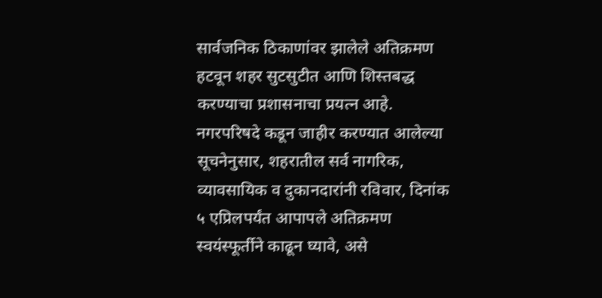सार्वजनिक ठिकाणांवर झालेले अतिक्रमण हटवून शहर सुटसुटीत आणि शिस्तबद्ध करण्याचा प्रशासनाचा प्रयत्न आहे. नगरपरिषदे कडून जाहीर करण्यात आलेल्या सूचनेनुसार, शहरातील सर्व नागरिक, व्यावसायिक व दुकानदारांनी रविवार, दिनांक ५ एप्रिलपर्यंत आपापले अतिक्रमण स्वयंस्फूर्तीने काढून घ्यावे, असे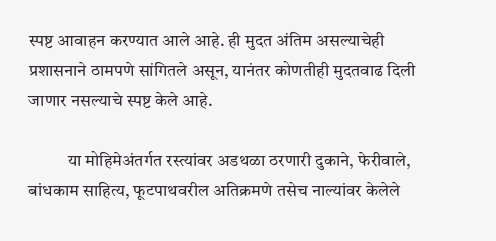स्पष्ट आवाहन करण्यात आले आहे. ही मुदत अंतिम असल्याचेही प्रशासनाने ठामपणे सांगितले असून, यानंतर कोणतीही मुदतवाढ दिली जाणार नसल्याचे स्पष्ट केले आहे.

           या मोहिमेअंतर्गत रस्त्यांवर अडथळा ठरणारी दुकाने, फेरीवाले, बांधकाम साहित्य, फूटपाथवरील अतिक्रमणे तसेच नाल्यांवर केलेले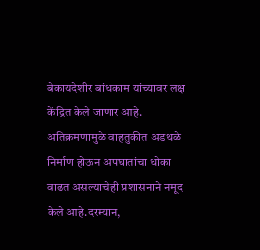बेकायदेशीर बांधकाम यांच्यावर लक्ष केंद्रित केले जाणार आहे. अतिक्रमणामुळे वाहतुकीत अडथळे निर्माण होऊन अपघातांचा धोका वाढत असल्याचेही प्रशासनाने नमूद केले आहे.दरम्यान,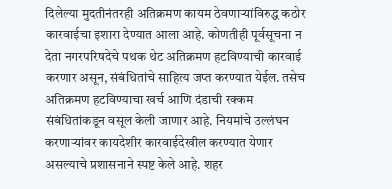दिलेल्या मुदतीनंतरही अतिक्रमण कायम ठेवणाऱ्यांविरुद्ध कठोर कारवाईचा इशारा देण्यात आला आहे. कोणतीही पूर्वसूचना न देता नगरपरिषदेचे पथक थेट अतिक्रमण हटविण्याची कारवाई करणार असून, संबंधितांचे साहित्य जप्त करण्यात येईल. तसेच अतिक्रमण हटविण्याचा खर्च आणि दंडाची रक्कम संबंधितांकडून वसूल केली जाणार आहे. नियमांचे उल्लंघन करणाऱ्यांवर कायदेशीर कारवाईदेखील करण्यात येणार असल्याचे प्रशासनाने स्पष्ट केले आहे. शहर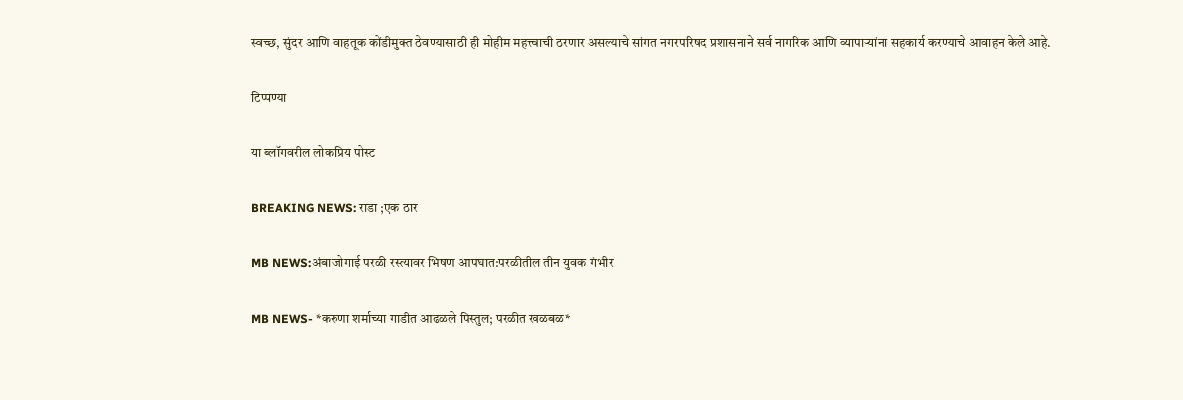स्वच्छ, सुंदर आणि वाहतूक कोंडीमुक्त ठेवण्यासाठी ही मोहीम महत्त्वाची ठरणार असल्याचे सांगत नगरपरिषद प्रशासनाने सर्व नागरिक आणि व्यापाऱ्यांना सहकार्य करण्याचे आवाहन केले आहे.

टिप्पण्या

या ब्लॉगवरील लोकप्रिय पोस्ट

BREAKING NEWS: राडा ;एक ठार

MB NEWS:अंबाजोगाई परळी रस्त्यावर भिषण आपघात:परळीतील तीन युवक गंभीर

MB NEWS- *करुणा शर्माच्या गाडीत आढळले पिस्तुल; परळीत खळबळ*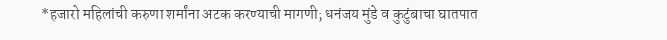*हजारो महिलांची करुणा शर्मांना अटक करण्याची मागणी; धनंजय मुंडे व कुटुंबाचा घातपात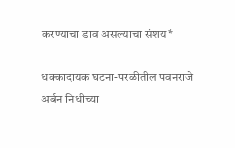करण्याचा डाव असल्याचा संशय*

धक्कादायक घटना-परळीतील पवनराजे अर्बन निधीच्या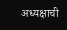अध्यक्षाची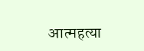आत्महत्या